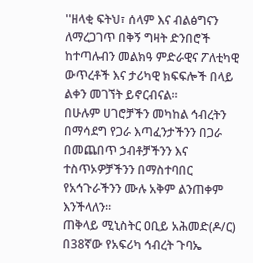''ዘላቂ ፍትህ፣ ሰላም እና ብልፅግናን ለማረጋገጥ በቅኝ ግዛት ድንበሮች ከተጣሉብን መልክዓ ምድራዊና ፖለቲካዊ ውጥረቶች እና ታሪካዊ ክፍፍሎች በላይ ልቀን መገኘት ይኖርብናል።
በሁሉም ሀገሮቻችን መካከል ኅብረትን በማሳደግ የጋራ እጣፈንታችንን በጋራ በመጨበጥ ኃብቶቻችንን እና ተስጥኦዎቻችንን በማስተባበር የአኅጉራችንን ሙሉ አቅም ልንጠቀም እንችላለን።
ጠቅላይ ሚኒስትር ዐቢይ አሕመድ(ዶ/ር) በ38ኛው የአፍሪካ ኅብረት ጉባኤ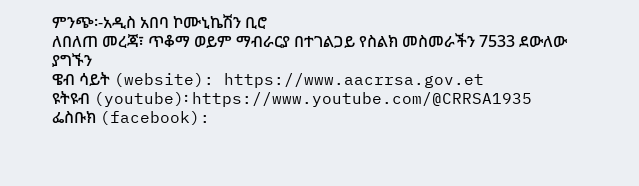ምንጭ፡-አዲስ አበባ ኮሙኒኬሽን ቢሮ
ለበለጠ መረጃ፣ ጥቆማ ወይም ማብራርያ በተገልጋይ የስልክ መስመራችን 7533 ደውለው ያግኙን
ዌብ ሳይት (website): https://www.aacrrsa.gov.et
ዩትዩብ (youtube)፡ https://www.youtube.com/@CRRSA1935
ፌስቡክ (facebook):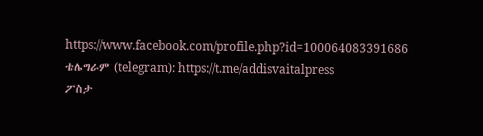https://www.facebook.com/profile.php?id=100064083391686
ቴሌግራም (telegram): https://t.me/addisvaitalpress
ፖስታ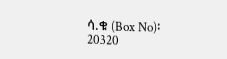ሳ.ቁ (Box No)፡ 20320